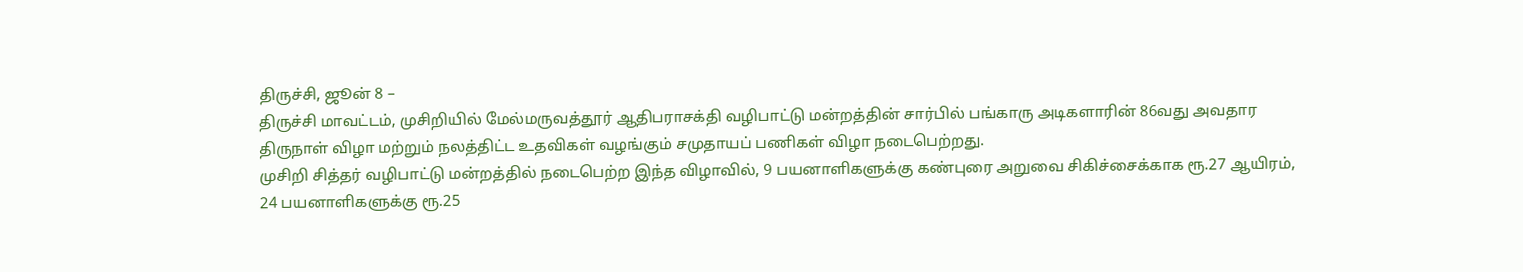திருச்சி, ஜூன் 8 –
திருச்சி மாவட்டம், முசிறியில் மேல்மருவத்தூர் ஆதிபராசக்தி வழிபாட்டு மன்றத்தின் சார்பில் பங்காரு அடிகளாரின் 86வது அவதார திருநாள் விழா மற்றும் நலத்திட்ட உதவிகள் வழங்கும் சமுதாயப் பணிகள் விழா நடைபெற்றது.
முசிறி சித்தர் வழிபாட்டு மன்றத்தில் நடைபெற்ற இந்த விழாவில், 9 பயனாளிகளுக்கு கண்புரை அறுவை சிகிச்சைக்காக ரூ.27 ஆயிரம், 24 பயனாளிகளுக்கு ரூ.25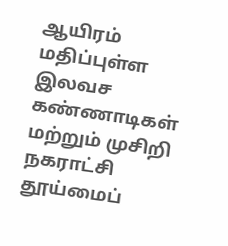ஆயிரம் மதிப்புள்ள இலவச கண்ணாடிகள் மற்றும் முசிறி நகராட்சி தூய்மைப்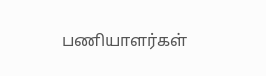பணியாளர்கள்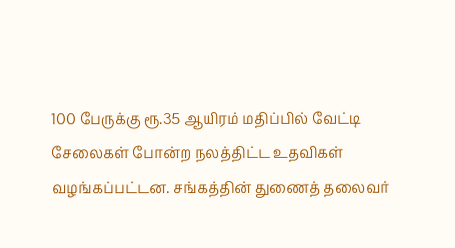100 பேருக்கு ரூ.35 ஆயிரம் மதிப்பில் வேட்டி சேலைகள் போன்ற நலத்திட்ட உதவிகள் வழங்கப்பட்டன. சங்கத்தின் துணைத் தலைவர்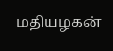மதியழகன்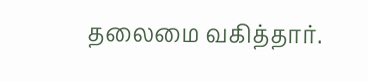தலைமை வகித்தார்.